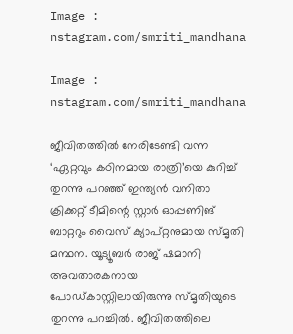Image : nstagram.com/smriti_mandhana

Image : nstagram.com/smriti_mandhana

ജീവിതത്തിൽ നേരിടേണ്ടി വന്ന ‘ഏറ്റവും കഠിനമായ രാത്രി’യെ കുറിച്ച് തുറന്നു പറഞ്ഞ് ഇന്ത്യൻ വനിതാ ക്രിക്കറ്റ് ടീമിന്റെ സ്റ്റാർ ഓപ്പണിങ് ബാറ്ററും വൈസ് ക്യാപ്റ്റനുമായ സ്മൃതി മന്ഥന. യൂട്യൂബർ രാജ് ഷമാനി അവതാരകനായ പോഡ്കാസ്റ്റിലായിരുന്നു സ്മൃതിയുടെ തുറന്നു പറച്ചില്‍. ജീവിതത്തിലെ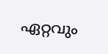ഏറ്റവും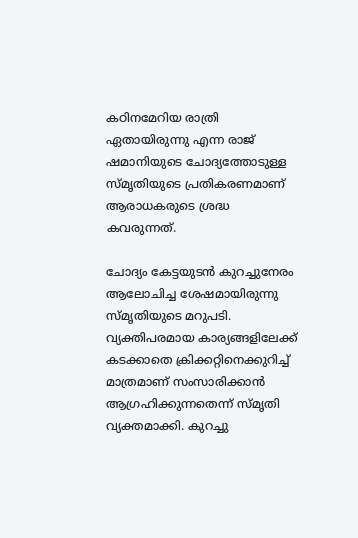കഠിനമേറിയ രാത്രി ഏതായിരുന്നു എന്ന രാജ് ഷമാനിയുടെ ചോദ്യത്തോടുള്ള സ്മൃതിയുടെ പ്രതികരണമാണ് ആരാധകരുടെ ശ്രദ്ധ കവരുന്നത്.

ചോദ്യം കേട്ടയുടൻ കുറച്ചുനേരം ആലോചിച്ച ശേഷമായിരുന്നു സ്മൃതി‌യുടെ മറുപടി. വ്യക്തിപരമായ കാര്യങ്ങളിലേക്ക് കടക്കാതെ ക്രിക്കറ്റിനെക്കുറിച്ച് മാത്രമാണ് സംസാരിക്കാൻ ആഗ്രഹിക്കുന്നതെന്ന് സ്മൃതി വ്യക്തമാക്കി. കുറച്ചു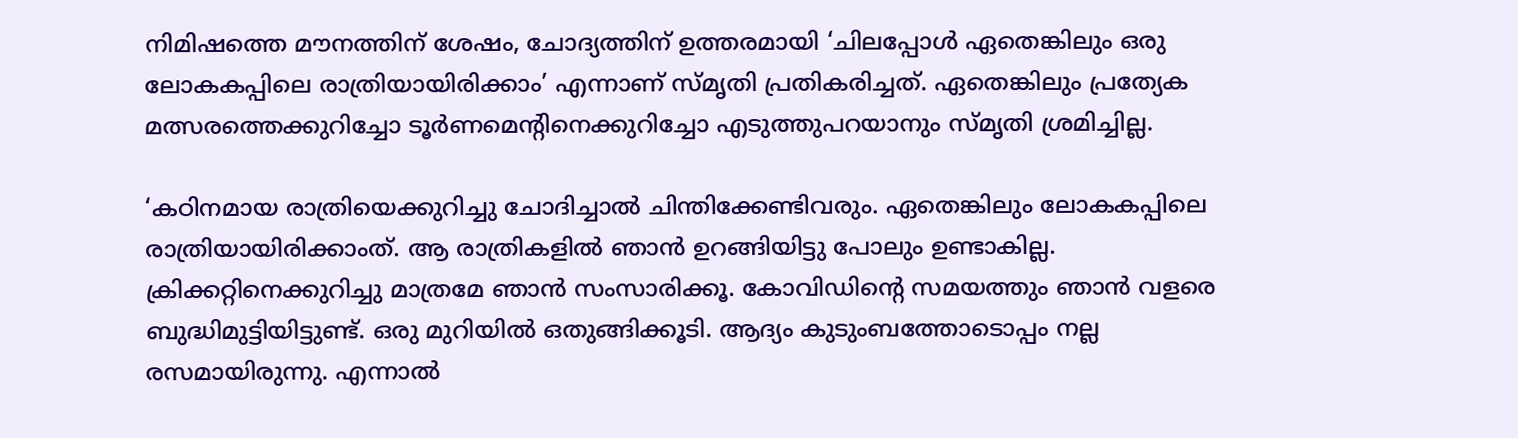നിമിഷത്തെ മൗനത്തിന് ശേഷം, ചോദ്യത്തിന് ഉത്തരമായി ‘ചിലപ്പോൾ ഏതെങ്കിലും ഒരു ലോകകപ്പിലെ രാത്രിയായിരിക്കാം’ എന്നാണ് സ്മൃതി പ്രതികരിച്ചത്. ഏതെങ്കിലും പ്രത്യേക മത്സരത്തെക്കുറിച്ചോ ടൂർണമെന്റിനെക്കുറിച്ചോ എടുത്തുപറയാനും സ്മൃതി ശ്രമിച്ചില്ല.

‘കഠിനമായ രാത്രിയെക്കുറിച്ചു ചോദിച്ചാൽ ചിന്തിക്കേണ്ടിവരും. ഏതെങ്കിലും ലോകകപ്പിലെ രാത്രിയായിരിക്കാംത്. ആ രാത്രികളിൽ ഞാന്‍ ഉറങ്ങിയിട്ടു പോലും ഉണ്ടാകില്ല. ക്രിക്കറ്റിനെക്കുറിച്ചു മാത്രമേ ഞാന്‍ സംസാരിക്കൂ. കോവിഡിന്റെ സമയത്തും ഞാൻ വളരെ ബുദ്ധിമുട്ടിയിട്ടുണ്ട്. ഒരു മുറിയിൽ ഒതുങ്ങിക്കൂടി. ആദ്യം കുടുംബത്തോടൊപ്പം നല്ല രസമായിരുന്നു. എന്നാല്‍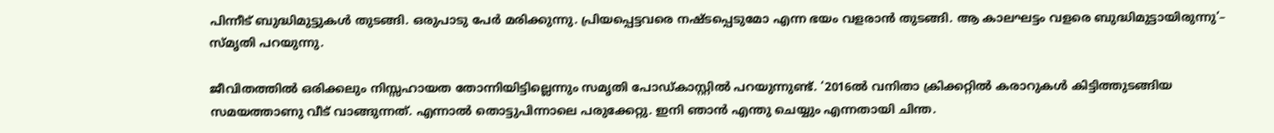പിന്നീട് ബുദ്ധിമുട്ടുകൾ തുടങ്ങി. ഒരുപാടു പേർ മരിക്കുന്നു. പ്രിയപ്പെട്ടവരെ നഷ്ടപ്പെടുമോ എന്ന ഭയം വളരാന്‍ തുടങ്ങി. ആ കാലഘട്ടം വളരെ ബുദ്ധിമുട്ടായിരുന്നു’– സ്മൃതി പറയുന്നു.

ജീവിതത്തിൽ ഒരിക്കലും നിസ്സഹായത തോന്നിയിട്ടില്ലെന്നും സമൃതി പോഡ്കാസ്റ്റില്‍ പറയുന്നുണ്ട്. ‘2016ൽ വനിതാ ക്രിക്കറ്റിൽ‍ കരാറുകൾ കിട്ടിത്തുടങ്ങിയ സമയത്താണു വീട് വാങ്ങുന്നത്. എന്നാല്‍ തൊട്ടുപിന്നാലെ പരുക്കേറ്റു. ഇനി ഞാൻ എന്തു ചെയ്യും എന്നതായി ചിന്ത.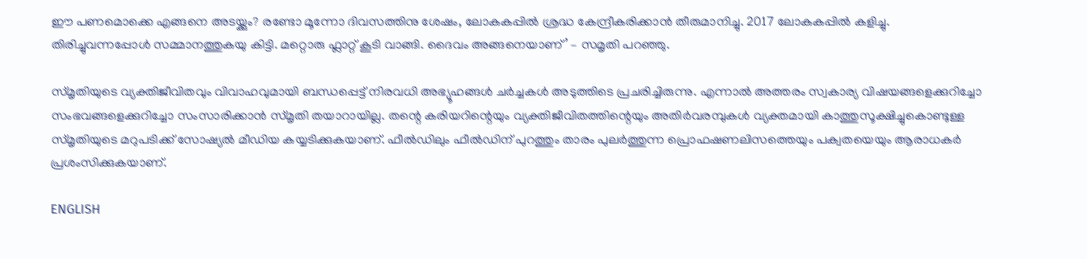ഈ പണമൊക്കെ എങ്ങനെ അടയ്ക്കും? രണ്ടോ മൂന്നോ ദിവസത്തിനു ശേഷം, ലോകകപ്പിൽ ശ്രദ്ധ കേന്ദ്രീകരിക്കാൻ‍ തീരുമാനിച്ചു. 2017 ലോകകപ്പിൽ കളിച്ചു. തിരിച്ചുവന്നപ്പോൾ സമ്മാനത്തുകയു കിട്ടി. മറ്റൊരു ഫ്ലാറ്റ് കൂടി വാങ്ങി. ദൈവം അങ്ങനെയാണ്’ – സമൃതി പറഞ്ഞു.

സ്മൃതിയുടെ വ്യക്തിജീവിതവും വിവാഹവുമായി ബന്ധപ്പെട്ട് നിരവധി അഭ്യൂഹങ്ങൾ ചര്‍ച്ചകള്‍ അടുത്തിടെ പ്രചരിച്ചിരുന്നു. എന്നാൽ അത്തരം സ്വകാര്യ വിഷയങ്ങളെക്കുറിച്ചോ സംഭവങ്ങളെക്കുറിച്ചോ സംസാരിക്കാൻ സ്മൃതി തയാറായില്ല. തന്റെ കരിയറിന്റെയും വ്യക്തിജീവിതത്തിന്റെയും അതിർവരമ്പുകൾ വ്യക്തമായി കാത്തുസൂക്ഷിച്ചുകൊണ്ടുള്ള സ്മൃതിയുടെ മറുപടിക്ക് സോഷ്യൽ മീഡിയ കയ്യടിക്കുകയാണ്. ഫീൽഡിലും ഫീൽഡിന് പുറത്തും താരം പുലർത്തുന്ന പ്രൊഫഷണലിസത്തെയും പക്വതയെയും ആരാധകർ പ്രശംസിക്കുകയാണ്.

ENGLISH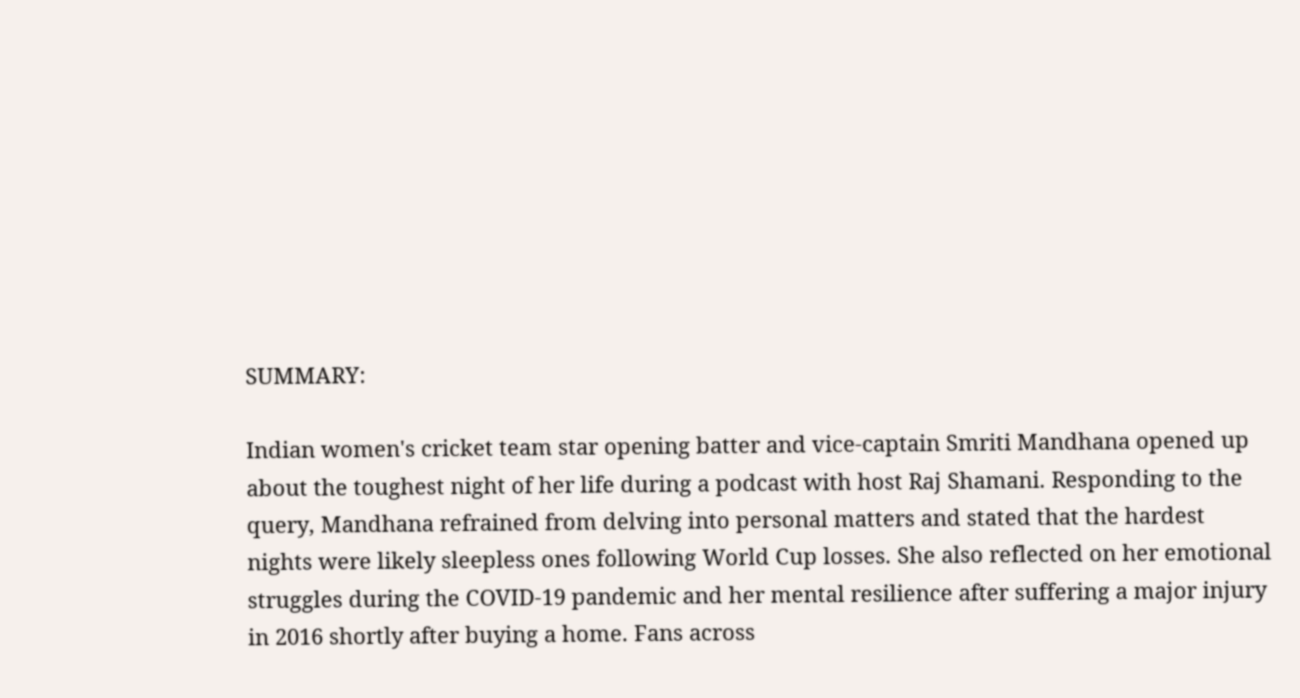SUMMARY:

Indian women's cricket team star opening batter and vice-captain Smriti Mandhana opened up about the toughest night of her life during a podcast with host Raj Shamani. Responding to the query, Mandhana refrained from delving into personal matters and stated that the hardest nights were likely sleepless ones following World Cup losses. She also reflected on her emotional struggles during the COVID-19 pandemic and her mental resilience after suffering a major injury in 2016 shortly after buying a home. Fans across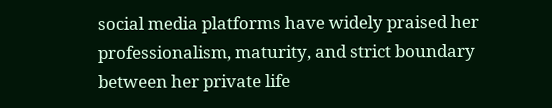social media platforms have widely praised her professionalism, maturity, and strict boundary between her private life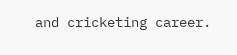and cricketing career.